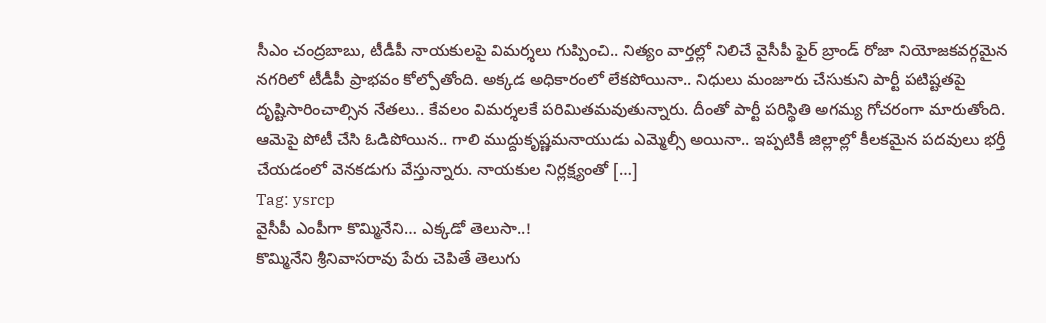సీఎం చంద్రబాబు, టీడీపీ నాయకులపై విమర్శలు గుప్పించి.. నిత్యం వార్తల్లో నిలిచే వైసీపీ ఫైర్ బ్రాండ్ రోజా నియోజకవర్గమైన నగరిలో టీడీపీ ప్రాభవం కోల్పోతోంది. అక్కడ అధికారంలో లేకపోయినా.. నిధులు మంజూరు చేసుకుని పార్టీ పటిష్టతపై దృష్టిసారించాల్సిన నేతలు.. కేవలం విమర్శలకే పరిమితమవుతున్నారు. దీంతో పార్టీ పరిస్థితి అగమ్య గోచరంగా మారుతోంది. ఆమెపై పోటీ చేసి ఓడిపోయిన.. గాలి ముద్దుకృష్ణమనాయుడు ఎమ్మెల్సీ అయినా.. ఇప్పటికీ జిల్లాల్లో కీలకమైన పదవులు భర్తీ చేయడంలో వెనకడుగు వేస్తున్నారు. నాయకుల నిర్లక్ష్యంతో […]
Tag: ysrcp
వైసీపీ ఎంపీగా కొమ్మినేని… ఎక్కడో తెలుసా..!
కొమ్మినేని శ్రీనివాసరావు పేరు చెపితే తెలుగు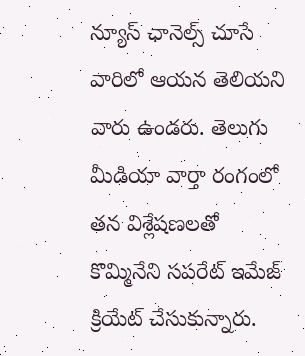న్యూస్ ఛానెల్స్ చూసే వారిలో ఆయన తెలియని వారు ఉండరు. తెలుగు మీడియా వార్తా రంగంలో తన విశ్లేషణలతో కొమ్మినేని సపరేట్ ఇమేజ్ క్రియేట్ చేసుకున్నారు.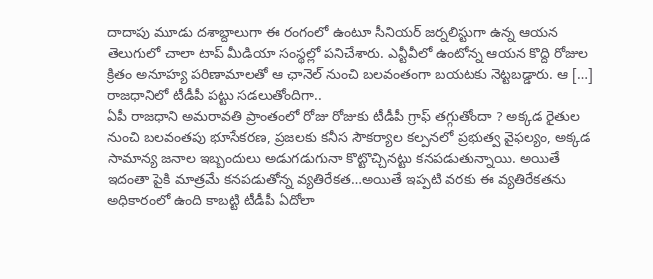దాదాపు మూడు దశాబ్దాలుగా ఈ రంగంలో ఉంటూ సీనియర్ జర్నలిస్టుగా ఉన్న ఆయన తెలుగులో చాలా టాప్ మీడియా సంస్థల్లో పనిచేశారు. ఎన్టీవీలో ఉంటోన్న ఆయన కొద్ది రోజుల క్రితం అనూహ్య పరిణామాలతో ఆ ఛానెల్ నుంచి బలవంతంగా బయటకు నెట్టబడ్డారు. ఆ […]
రాజధానిలో టీడీపీ పట్టు సడలుతోందిగా..
ఏపీ రాజధాని అమరావతి ప్రాంతంలో రోజు రోజుకు టీడీపీ గ్రాఫ్ తగ్గుతోందా ? అక్కడ రైతుల నుంచి బలవంతపు భూసేకరణ, ప్రజలకు కనీస సౌకర్యాల కల్పనలో ప్రభుత్వ వైఫల్యం, అక్కడ సామాన్య జనాల ఇబ్బందులు అడుగడుగునా కొట్టొచ్చినట్టు కనపడుతున్నాయి. అయితే ఇదంతా పైకి మాత్రమే కనపడుతోన్న వ్యతిరేకత…అయితే ఇప్పటి వరకు ఈ వ్యతిరేకతను అధికారంలో ఉంది కాబట్టి టీడీపీ ఏదోలా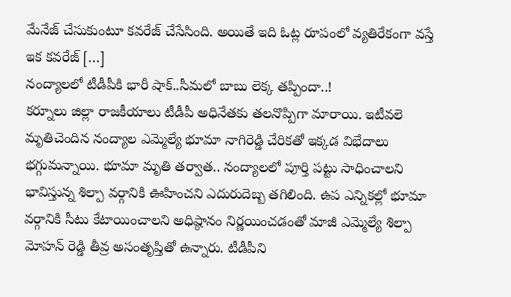మేనేజ్ చేసుకుంటూ కవరేజ్ చేసేసింది. అయితే ఇది ఓట్ల రూపంలో వ్యతిరేకంగా వస్తే ఇక కవరేజ్ […]
నంద్యాలలో టీడీపీకి భారీ షాక్..సీమలో బాబు లెక్క తప్పిందా..!
కర్నూలు జిల్లా రాజకీయాలు టీడీపీ అధినేతకు తలనొప్పిగా మారాయి. ఇటీవలె మృతిచెందిన నంద్యాల ఎమ్మెల్యే భూమా నాగిరెడ్డి చేరికతో ఇక్కడ విభేదాలు భగ్గుమన్నాయి. భూమా మృతి తర్వాత.. నంద్యాలలో పూర్తి పట్టు సాధించాలని భావిస్తున్న శిల్పా వర్గానికి ఊహించని ఎదురుదెబ్బ తగిలింది. ఉప ఎన్నికల్లో భూమా వర్గానికి సీటు కేటాయించాలని అధిష్ఠానం నిర్ణయించడంతో మాజీ ఎమ్మెల్యే శిల్పా మోహన్ రెడ్డి తీవ్ర అసంతృప్తితో ఉన్నారు. టీడీపీని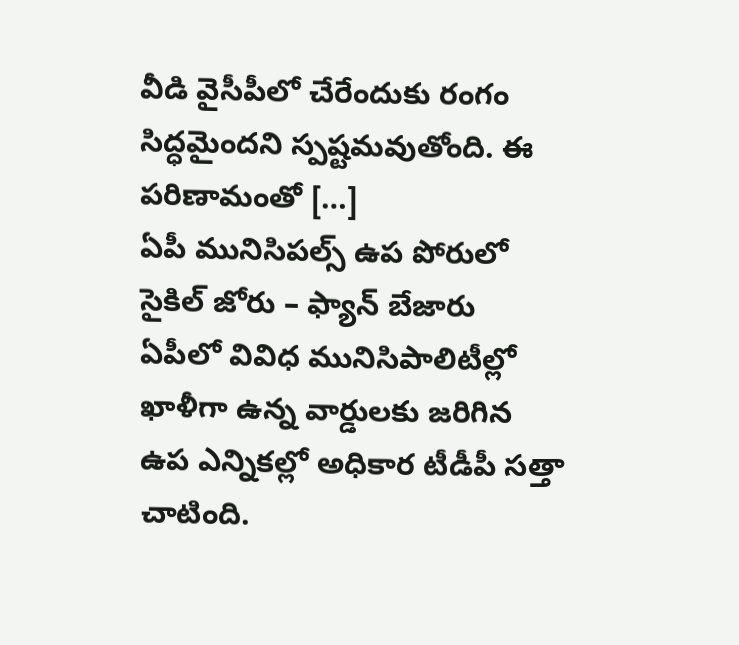వీడి వైసీపీలో చేరేందుకు రంగం సిద్ధమైందని స్పష్టమవుతోంది. ఈ పరిణామంతో […]
ఏపీ మునిసిపల్స్ ఉప పోరులో సైకిల్ జోరు – ఫ్యాన్ బేజారు
ఏపీలో వివిధ మునిసిపాలిటీల్లో ఖాళీగా ఉన్న వార్డులకు జరిగిన ఉప ఎన్నికల్లో అధికార టీడీపీ సత్తా చాటింది.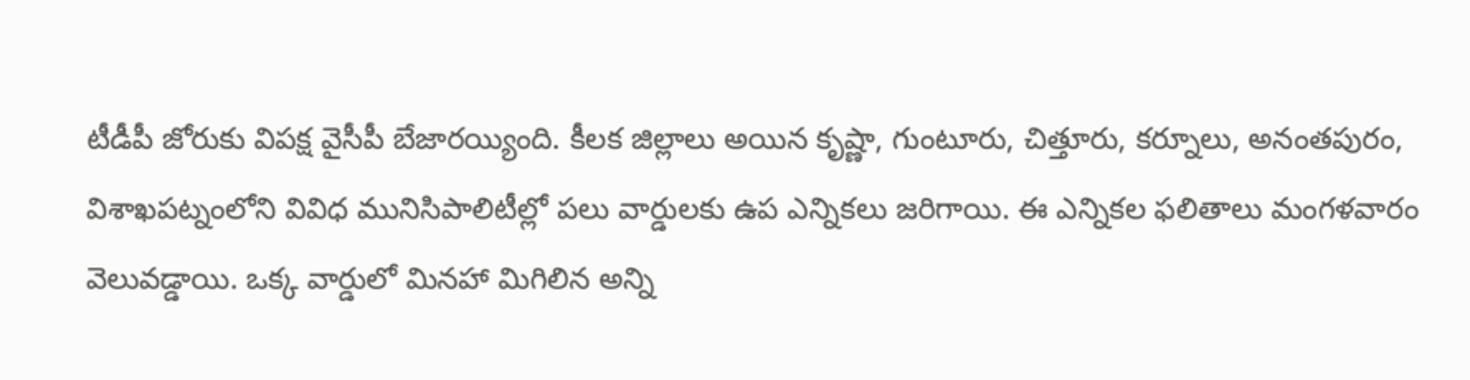టీడీపీ జోరుకు విపక్ష వైసీపీ బేజారయ్యింది. కీలక జిల్లాలు అయిన కృష్ణా, గుంటూరు, చిత్తూరు, కర్నూలు, అనంతపురం, విశాఖపట్నంలోని వివిధ మునిసిపాలిటీల్లో పలు వార్డులకు ఉప ఎన్నికలు జరిగాయి. ఈ ఎన్నికల ఫలితాలు మంగళవారం వెలువడ్డాయి. ఒక్క వార్డులో మినహా మిగిలిన అన్ని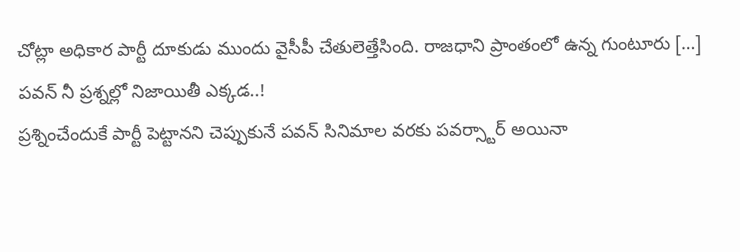చోట్లా అధికార పార్టీ దూకుడు ముందు వైసీపీ చేతులెత్తేసింది. రాజధాని ప్రాంతంలో ఉన్న గుంటూరు […]
పవన్ నీ ప్రశ్నల్లో నిజాయితీ ఎక్కడ..!
ప్రశ్నించేందుకే పార్టీ పెట్టానని చెప్పుకునే పవన్ సినిమాల వరకు పవర్స్టార్ అయినా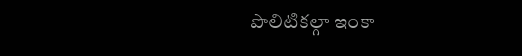పొలిటికల్గా ఇంకా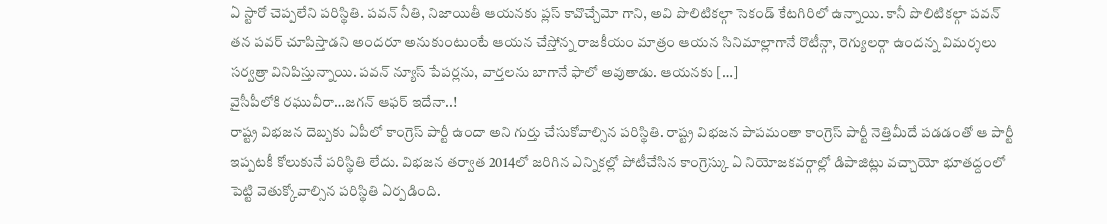ఏ స్టారో చెప్పలేని పరిస్థితి. పవన్ నీతి, నిజాయితీ ఆయనకు ప్లస్ కావొచ్చేమో గాని, అవి పొలిటికల్గా సెకండ్ కేటగిరిలో ఉన్నాయి. కానీ పొలిటికల్గా పవన్ తన పవర్ చూపిస్తాడని అందరూ అనుకుంటుంటే ఆయన చేస్తోన్న రాజకీయం మాత్రం ఆయన సినిమాల్లాగానే రొటీన్గా, రెగ్యులర్గా ఉందన్న విమర్శలు సర్వత్రా వినిపిస్తున్నాయి. పవన్ న్యూస్ పేపర్లను, వార్తలను బాగానే ఫాలో అవుతాడు. ఆయనకు […]
వైసీపీలోకి రఘువీరా…జగన్ ఆఫర్ ఇదేనా..!
రాష్ట్ర విభజన దెబ్బకు ఏపీలో కాంగ్రెస్ పార్టీ ఉందా అని గుర్తు చేసుకోవాల్సిన పరిస్థితి. రాష్ట్ర విభజన పాపమంతా కాంగ్రెస్ పార్టీ నెత్తిమీదే పడడంతో ఆ పార్టీ ఇప్పటకీ కోలుకునే పరిస్థితి లేదు. విభజన తర్వాత 2014లో జరిగిన ఎన్నికల్లో పోటీచేసిన కాంగ్రెస్కు ఏ నియోజకవర్గాల్లో డిపాజిట్లు వచ్చాయో భూతద్దంలో పెట్టి వెతుక్కోవాల్సిన పరిస్థితి ఏర్పడింది.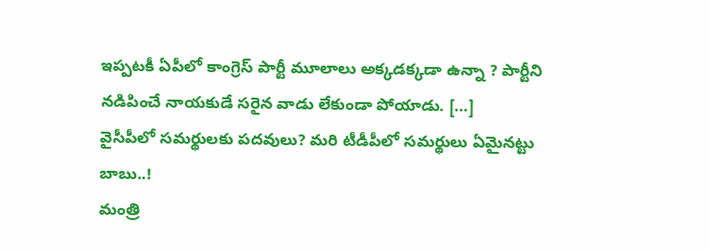ఇప్పటకీ ఏపీలో కాంగ్రెస్ పార్టీ మూలాలు అక్కడక్కడా ఉన్నా ? పార్టీని నడిపించే నాయకుడే సరైన వాడు లేకుండా పోయాడు. […]
వైసీపీలో సమర్థులకు పదవులు? మరి టీడీపీలో సమర్థులు ఏమైనట్టు బాబు..!
మంత్రి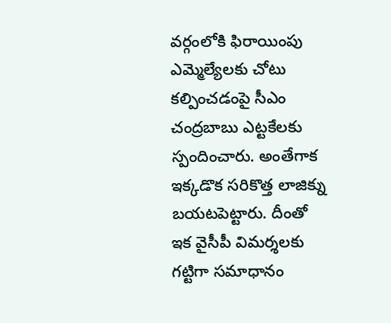వర్గంలోకి ఫిరాయింపు ఎమ్మెల్యేలకు చోటు కల్పించడంపై సీఎం చంద్రబాబు ఎట్టకేలకు స్పందించారు. అంతేగాక ఇక్కడొక సరికొత్త లాజిక్ను బయటపెట్టారు. దీంతో ఇక వైసీపీ విమర్శలకు గట్టిగా సమాధానం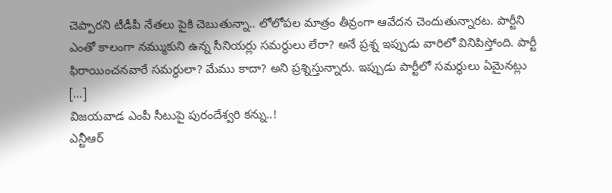చెప్పారని టీడీపీ నేతలు పైకి చెబుతున్నా.. లోలోపల మాత్రం తీవ్రంగా ఆవేదన చెందుతున్నారట. పార్టీని ఎంతో కాలంగా నమ్ముకుని ఉన్న సీనియర్లు సమర్థులు లేరా? అనే ప్రశ్న ఇప్పుడు వారిలో వినిపిస్తోంది. పార్టీ ఫిరాయించనవారే సమర్థులా? మేము కాదా? అని ప్రశ్నిస్తున్నారు. ఇప్పుడు పార్టీలో సమర్థులు ఏమైనట్లు […]
విజయవాడ ఎంపీ సీటుపై పురందేశ్వరి కన్ను..!
ఎన్టీఆర్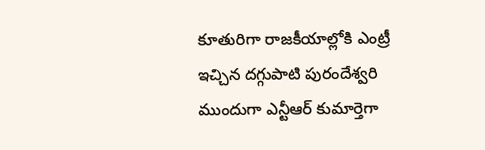కూతురిగా రాజకీయాల్లోకి ఎంట్రీ ఇచ్చిన దగ్గుపాటి పురందేశ్వరి ముందుగా ఎన్టీఆర్ కుమార్తెగా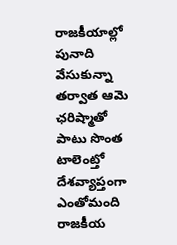రాజకీయాల్లో పునాది వేసుకున్నా తర్వాత ఆమె ఛరిష్మాతో పాటు సొంత టాలెంట్తో దేశవ్యాప్తంగా ఎంతోమంది రాజకీయ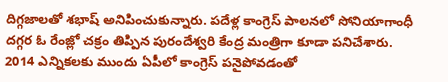దిగ్గజాలతో శభాష్ అనిపించుకున్నారు. పదేళ్ల కాంగ్రెస్ పాలనలో సోనియాగాంధీ దగ్గర ఓ రేంజ్లో చక్రం తిప్పిన పురందేశ్వరి కేంద్ర మంత్రిగా కూడా పనిచేశారు. 2014 ఎన్నికలకు ముందు ఏపీలో కాంగ్రెస్ పనైపోవడంతో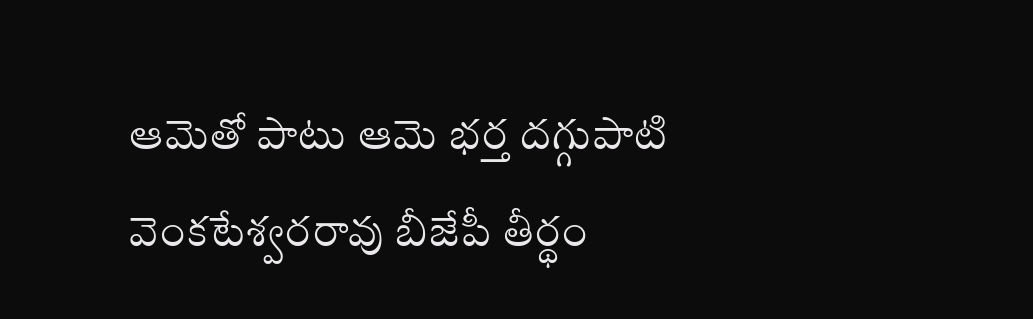ఆమెతో పాటు ఆమె భర్త దగ్గుపాటి వెంకటేశ్వరరావు బీజేపీ తీర్థం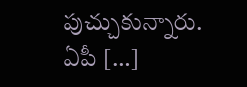పుచ్చుకున్నారు. ఏపీ […]